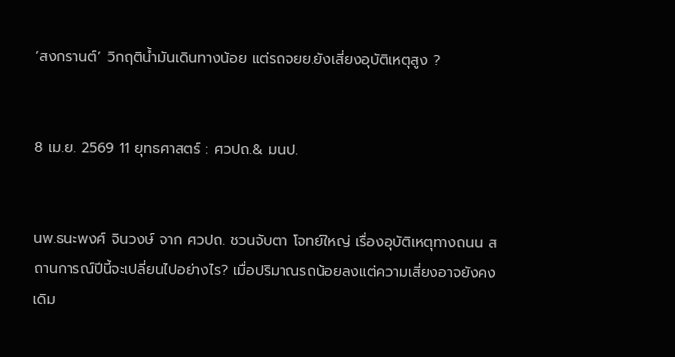‘สงกรานต์’ วิกฤติน้ำมันเดินทางน้อย แต่รถจยย.ยังเสี่ยงอุบัติเหตุสูง ?


8 เม.ย. 2569 11 ยุทธศาสตร์ : ศวปถ.& มนป.


นพ.ธนะพงศ์ จินวงษ์ จาก ศวปถ. ชวนจับตา โจทย์ใหญ่ เรื่องอุบัติเหตุทางถนน สถานการณ์ปีนี้จะเปลี่ยนไปอย่างไร? เมื่อปริมาณรถน้อยลงแต่ความเสี่ยงอาจยังคงเดิม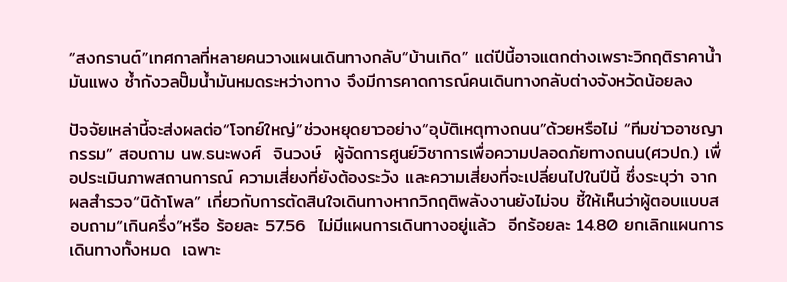“สงกรานต์”เทศกาลที่หลายคนวางแผนเดินทางกลับ“บ้านเกิด” แต่ปีนี้อาจแตกต่างเพราะวิกฤติราคาน้ำมันแพง ซ้ำกังวลปั๊มน้ำมันหมดระหว่างทาง จึงมีการคาดการณ์คนเดินทางกลับต่างจังหวัดน้อยลง

ปัจจัยเหล่านี้จะส่งผลต่อ“โจทย์ใหญ่”ช่วงหยุดยาวอย่าง“อุบัติเหตุทางถนน”ด้วยหรือไม่ “ทีมข่าวอาชญากรรม” สอบถาม นพ.ธนะพงศ์  จินวงษ์  ผู้จัดการศูนย์วิชาการเพื่อความปลอดภัยทางถนน(ศวปถ.) เพื่อประเมินภาพสถานการณ์ ความเสี่ยงที่ยังต้องระวัง และความเสี่ยงที่จะเปลี่ยนไปในปีนี้ ซึ่งระบุว่า จากผลสำรวจ“นิด้าโพล” เกี่ยวกับการตัดสินใจเดินทางหากวิกฤติพลังงานยังไม่จบ ชี้ให้เห็นว่าผู้ตอบแบบสอบถาม“เกินครึ่ง”หรือ ร้อยละ 57.56  ไม่มีแผนการเดินทางอยู่แล้ว  อีกร้อยละ 14.80 ยกเลิกแผนการเดินทางทั้งหมด  เฉพาะ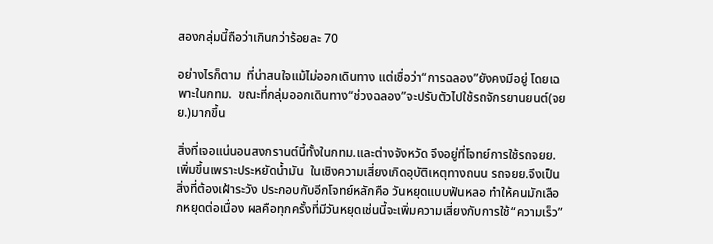สองกลุ่มนี้ถือว่าเกินกว่าร้อยละ 70

อย่างไรก็ตาม  ที่น่าสนใจแม้ไม่ออกเดินทาง แต่เชื่อว่า“การฉลอง”ยังคงมีอยู่ โดยเฉพาะในกทม.  ขณะที่กลุ่มออกเดินทาง“ช่วงฉลอง”จะปรับตัวไปใช้รถจักรยานยนต์(จยย.)มากขึ้น

สิ่งที่เจอแน่นอนสงกรานต์นี้ทั้งในกทม.และต่างจังหวัด จึงอยู่ที่โจทย์การใช้รถจยย.เพิ่มขึ้นเพราะประหยัดน้ำมัน  ในเชิงความเสี่ยงเกิดอุบัติเหตุทางถนน รถจยย.จึงเป็นสิ่งที่ต้องเฝ้าระวัง ประกอบกับอีกโจทย์หลักคือ วันหยุดแบบฟันหลอ ทำให้คนมักเลือกหยุดต่อเนื่อง ผลคือทุกครั้งที่มีวันหยุดเช่นนี้จะเพิ่มความเสี่ยงกับการใช้“ความเร็ว”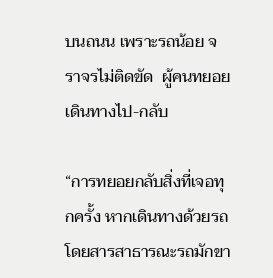บนถนน เพราะรถน้อย จราจรไม่ติดขัด  ผู้คนทยอยเดินทางไป-กลับ

“การทยอยกลับสิ่งที่เจอทุกครั้ง หากเดินทางด้วยรถโดยสารสาธารณะรถมักขา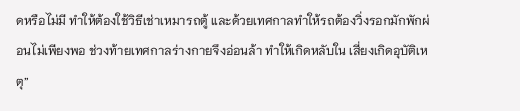ดหรือไม่มี ทำให้ต้องใช้วิธีเช่าเหมารถตู้ และด้วยเทศกาลทำให้รถต้องวิ่งรอกมักพักผ่อนไม่เพียงพอ ช่วงท้ายเทศกาลร่างกายจึงอ่อนล้า ทำให้เกิดหลับใน เสี่ยงเกิดอุบัติเหตุ”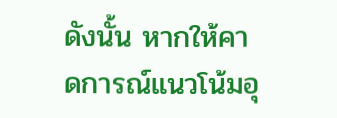ดังนั้น หากให้คาดการณ์แนวโน้มอุ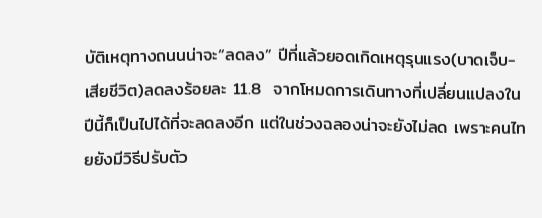บัติเหตุทางถนนน่าจะ“ลดลง” ปีที่แล้วยอดเกิดเหตุรุนแรง(บาดเจ็บ-เสียชีวิต)ลดลงร้อยละ 11.8  จากโหมดการเดินทางที่เปลี่ยนแปลงในปีนี้ก็เป็นไปได้ที่จะลดลงอีก แต่ในช่วงฉลองน่าจะยังไม่ลด เพราะคนไทยยังมีวิธีปรับตัว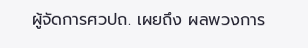ผู้จัดการศวปถ. เผยถึง ผลพวงการ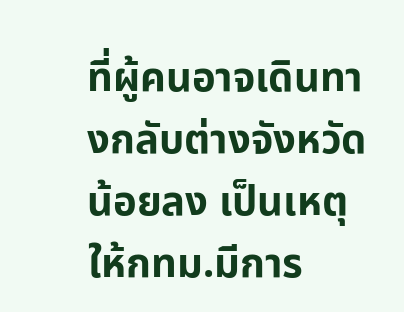ที่ผู้คนอาจเดินทางกลับต่างจังหวัดน้อยลง เป็นเหตุให้กทม.มีการ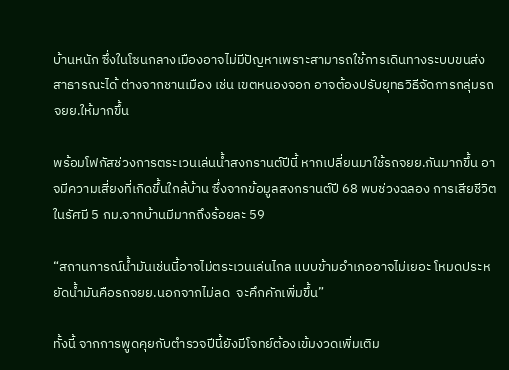บ้านหนัก ซึ่งในโซนกลางเมืองอาจไม่มีปัญหาเพราะสามารถใช้การเดินทางระบบขนส่งสาธารณะได้ ต่างจากชานเมือง เช่น เขตหนองจอก อาจต้องปรับยุทธวิธีจัดการกลุ่มรถจยย.ให้มากขึ้น

พร้อมโฟกัสช่วงการตระเวนเล่นน้ำสงกรานต์ปีนี้ หากเปลี่ยนมาใช้รถจยย.กันมากขึ้น อาจมีความเสี่ยงที่เกิดขึ้นใกล้บ้าน ซึ่งจากข้อมูลสงกรานต์ปี 68 พบช่วงฉลอง การเสียชีวิตในรัศมี 5 กม.จากบ้านมีมากถึงร้อยละ 59

“สถานการณ์น้ำมันเช่นนี้อาจไม่ตระเวนเล่นไกล แบบข้ามอำเภออาจไม่เยอะ โหมดประหยัดน้ำมันคือรถจยย.นอกจากไม่ลด  จะคึกคักเพิ่มขึ้น”

ทั้งนี้ จากการพูดคุยกับตำรวจปีนี้ยังมีโจทย์ต้องเข้มงวดเพิ่มเติม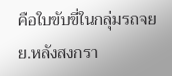คือใบขับขี่ในกลุ่มรถจยย.หลังสงกรา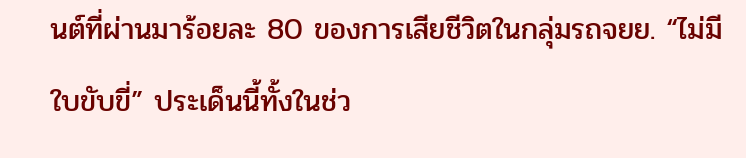นต์ที่ผ่านมาร้อยละ 80 ของการเสียชีวิตในกลุ่มรถจยย. “ไม่มีใบขับขี่” ประเด็นนี้ทั้งในช่ว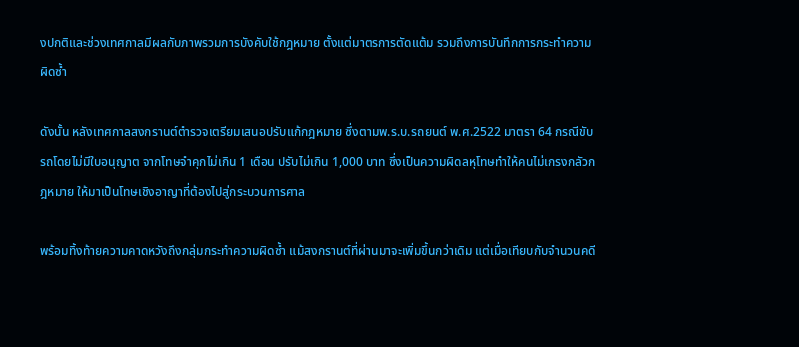งปกติและช่วงเทศกาลมีผลกับภาพรวมการบังคับใช้กฎหมาย ตั้งแต่มาตรการตัดแต้ม รวมถึงการบันทึกการกระทำความผิดซ้ำ

ดังนั้น หลังเทศกาลสงกรานต์ตำรวจเตรียมเสนอปรับแก้กฎหมาย ซึ่งตามพ.ร.บ.รถยนต์ พ.ศ.2522 มาตรา 64 กรณีขับรถโดยไม่มีใบอนุญาต จากโทษจำคุกไม่เกิน 1 เดือน ปรับไม่เกิน 1,000 บาท ซึ่งเป็นความผิดลหุโทษทำให้คนไม่เกรงกลัวกฎหมาย ให้มาเป็นโทษเชิงอาญาที่ต้องไปสู่กระบวนการศาล

พร้อมทิ้งท้ายความคาดหวังถึงกลุ่มกระทำความผิดซ้ำ แม้สงกรานต์ที่ผ่านมาจะเพิ่มขึ้นกว่าเดิม แต่เมื่อเทียบกับจำนวนคดี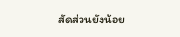สัดส่วนยังน้อย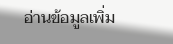อ่านข้อมูลเพิ่ม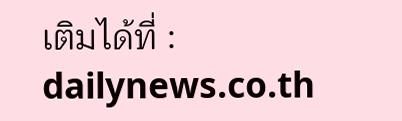เติมได้ที่ :  dailynews.co.th